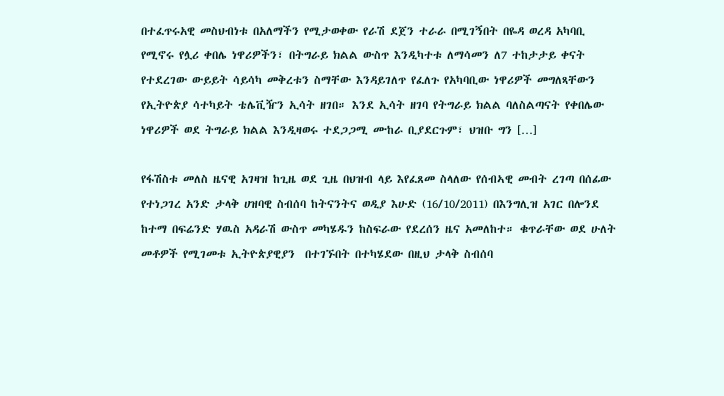በተፈጥሩአዊ መስህብነቱ በአለማችን የሚታወቀው የራሽ ደጀን ተራራ በሚገኝበት በዬዳ ወረዳ አካባቢ የሚኖሩ የሏሪ ቀበሌ ነዋሪዎችን፣ በትግራይ ክልል ውስጥ እንዲካተቱ ለማሳመን ለ7 ተከታታይ ቀናት የተደረገው ውይይት ሳይሳካ መቅረቱን ስማቸው እንዳይገለጥ የፈለጉ የአካባቢው ነዋሪዎች መግለጻቸውን የኢትዮጵያ ሳተካይት ቴሌቪዥን ኢሳት ዘገበ። እንደ ኢሳት ዘገባ የትግራይ ክልል ባለስልጣናት የቀበሌው ነዋሪዎች ወደ ትግራይ ክልል እንዲዛወሩ ተደጋጋሚ ሙከራ ቢያደርጉም፣ ህዝቡ ግን […]

የፋሽስቱ መለስ ዜናዊ አገዛዝ ከጊዜ ወደ ጊዜ በህዝብ ላይ እየፈጸመ ስላለው የሰብኣዊ መብት ረገጣ በሰፊው የተነጋገረ አንድ ታላቅ ሀዝባዊ ስብሰባ ከትናንትና ወዲያ እሁድ (16/10/2011) በእንግሊዝ አገር በሎንደ ከተማ በፍሬንድ ሃዉስ አዳራሽ ውስጥ መካሄዱን ከስፍራው የደረሰን ዜና አመለከተ። ቁጥራቸው ወደ ሁለት መቶዎች የሚገመቱ ኢትዮጵያዊያን  በተገኙበት በተካሄደው በዚህ ታላቅ ስብሰባ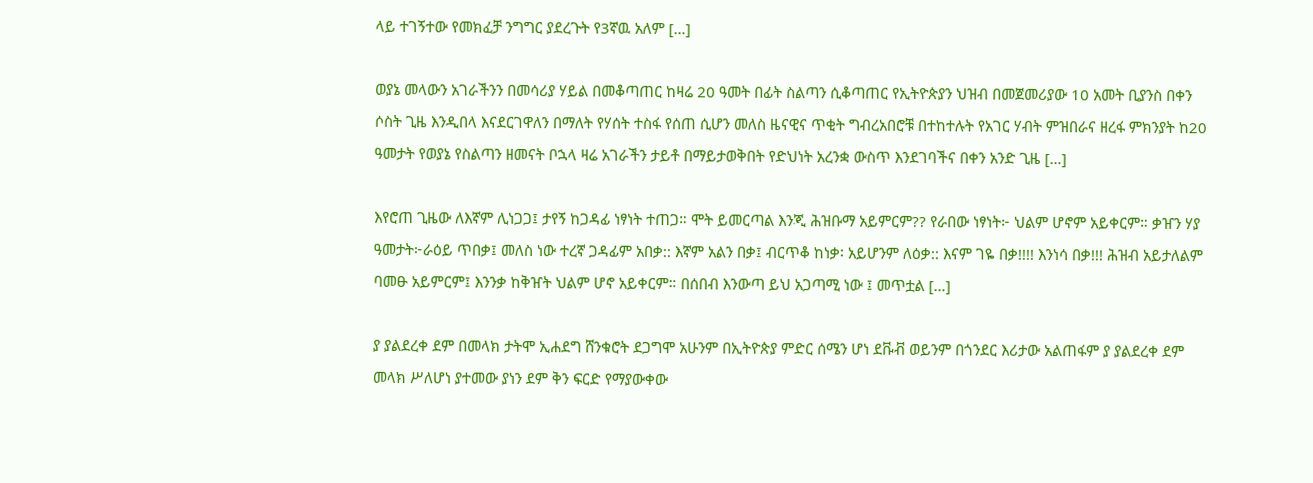ላይ ተገኝተው የመክፈቻ ንግግር ያደረጉት የ3ኛዉ አለም […]

ወያኔ መላውን አገራችንን በመሳሪያ ሃይል በመቆጣጠር ከዛሬ 20 ዓመት በፊት ስልጣን ሲቆጣጠር የኢትዮጵያን ህዝብ በመጀመሪያው 10 አመት ቢያንስ በቀን ሶስት ጊዜ እንዲበላ እናደርገዋለን በማለት የሃሰት ተስፋ የሰጠ ሲሆን መለስ ዜናዊና ጥቂት ግብረአበሮቹ በተከተሉት የአገር ሃብት ምዝበራና ዘረፋ ምክንያት ከ20 ዓመታት የወያኔ የስልጣን ዘመናት ቦኋላ ዛሬ አገራችን ታይቶ በማይታወቅበት የድህነት አረንቋ ውስጥ እንደገባችና በቀን አንድ ጊዜ […]

እየሮጠ ጊዜው ለእኛም ሊነጋጋ፤ ታየኝ ከጋዳፊ ነፃነት ተጠጋ። ሞት ይመርጣል እንጂ ሕዝቡማ አይምርም?? የራበው ነፃነት፦ ህልም ሆኖም አይቀርም። ቃዠን ሃያ ዓመታት፦ራዕይ ጥበቃ፤ መለስ ነው ተረኛ ጋዳፊም አበቃ:: እኛም አልን በቃ፤ ብርጥቆ ከነቃ፡ አይሆንም ለዕቃ:: እናም ገዬ በቃ!!!! እንነሳ በቃ!!! ሕዝብ አይታለልም ባመፁ አይምርም፤ እንንቃ ከቅዠት ህልም ሆኖ አይቀርም። በሰበብ እንውጣ ይህ አጋጣሚ ነው ፤ መጥቷል […]

ያ ያልደረቀ ደም በመላክ ታትሞ ኢሐደግ ሸንቁሮት ደጋግሞ አሁንም በኢትዮጵያ ምድር ሰሜን ሆነ ደቩቭ ወይንም በጎንደር እሪታው አልጠፋም ያ ያልደረቀ ደም መላክ ሥለሆነ ያተመው ያነን ደም ቅን ፍርድ የማያውቀው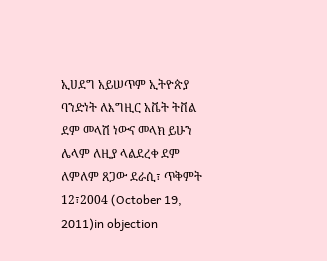ኢሀደግ አይሠጥም ኢትዮጵያ ባንድነት ለእግዚር አቬት ትቨል ደም መላሽ ነውና መላክ ይሁን ሌላም ለዚያ ላልደረቀ ደም ለምለም ጸጋው ደራሲ፣ ጥቅምት 12፣2004 (October 19, 2011)in objection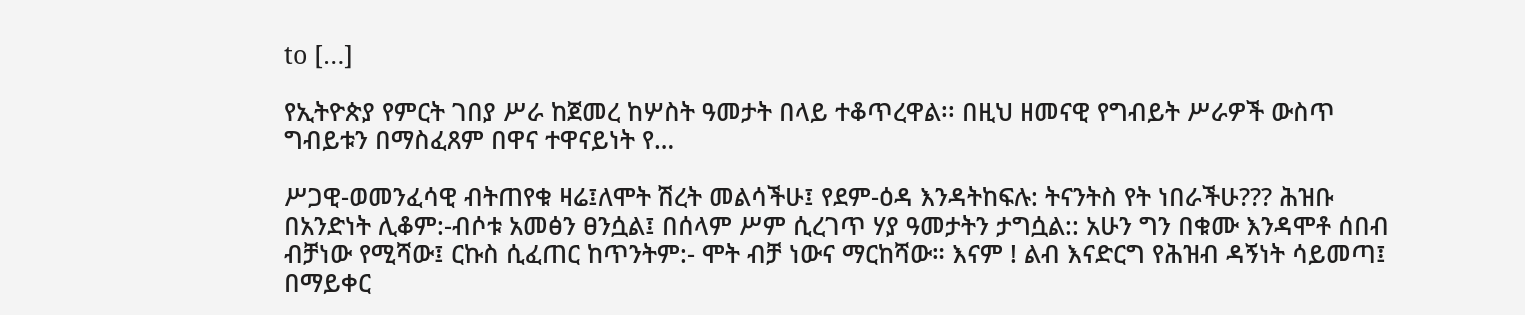to […]

የኢትዮጵያ የምርት ገበያ ሥራ ከጀመረ ከሦስት ዓመታት በላይ ተቆጥረዋል፡፡ በዚህ ዘመናዊ የግብይት ሥራዎች ውስጥ ግብይቱን በማስፈጸም በዋና ተዋናይነት የ…

ሥጋዊ-ወመንፈሳዊ ብትጠየቁ ዛሬ፤ለሞት ሽረት መልሳችሁ፤ የደም-ዕዳ እንዳትከፍሉ: ትናንትስ የት ነበራችሁ??? ሕዝቡ በአንድነት ሊቆም:-ብሶቱ አመፅን ፀንሷል፤ በሰላም ሥም ሲረገጥ ሃያ ዓመታትን ታግሷል:: አሁን ግን በቁሙ እንዳሞቶ ሰበብ ብቻነው የሚሻው፤ ርኩስ ሲፈጠር ከጥንትም:- ሞት ብቻ ነውና ማርከሻው። እናም ! ልብ እናድርግ የሕዝብ ዳኝነት ሳይመጣ፤ በማይቀር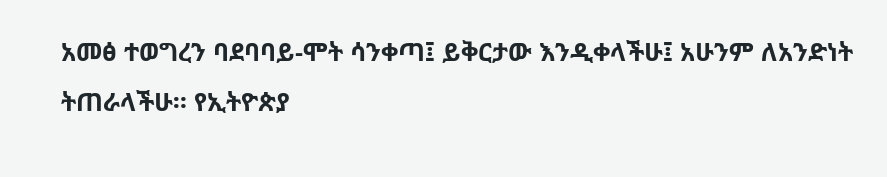አመፅ ተወግረን ባደባባይ-ሞት ሳንቀጣ፤ ይቅርታው እንዲቀላችሁ፤ አሁንም ለአንድነት ትጠራላችሁ። የኢትዮጵያ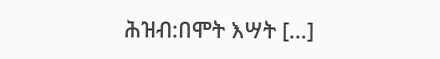ሕዝብ:በሞት እሣት […]